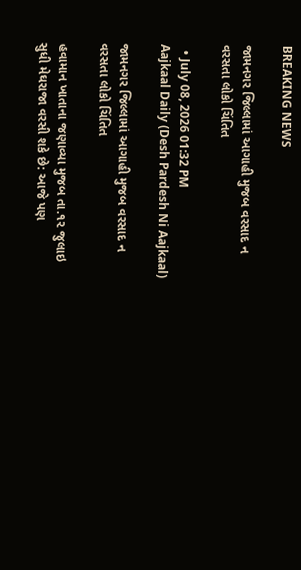BREAKING NEWS

જામનગર જિલ્લામાં આગાહી મુજબ વરસાદ ન વરસતા લોકો ચિંતિત

  • July 08, 2026 01:32 PM
Aajkaal Daily (Desh Pardesh Ni Aajkaal)

જામનગર જિલ્લામાં આગાહી મુજબ વરસાદ ન વરસતા લોકો ચિંતિત

હવામાન ખાતાના જણાવ્યા મુજબ તા.૧૨ જુલાઇ સુધી મેઘરાજા વરસી શકે છે: આજે પણ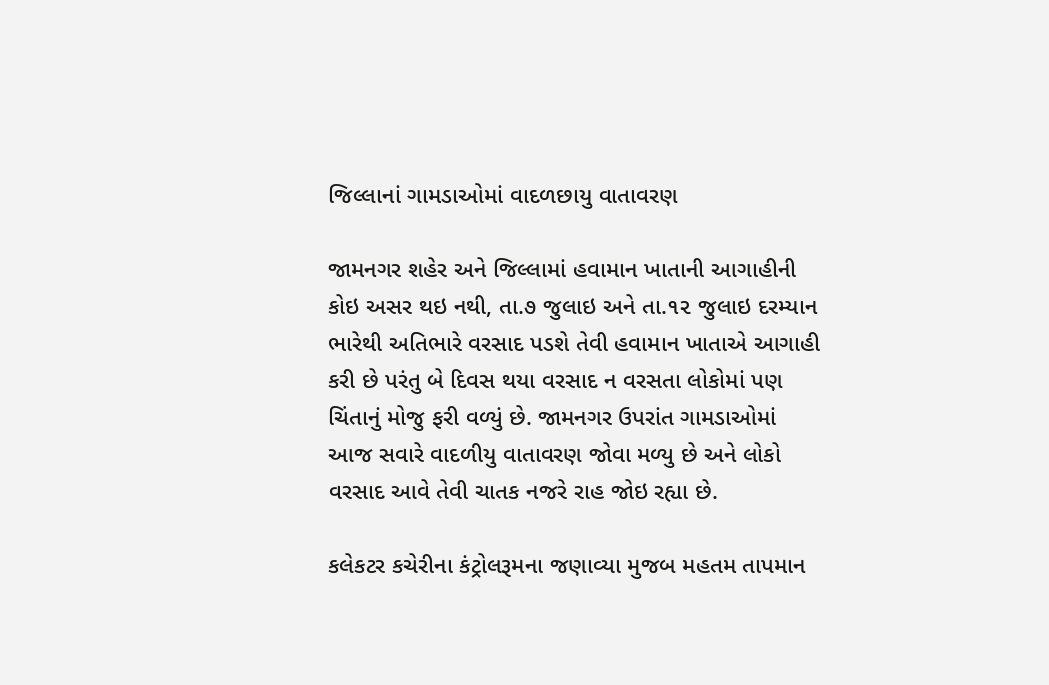જિલ્લાનાં ગામડાઓમાં વાદળછાયુ વાતાવરણ

જામનગર શહેર અને જિલ્લામાં હવામાન ખાતાની આગાહીની કોઇ અસર થઇ નથી, તા.૭ જુલાઇ અને તા.૧૨ જુલાઇ દરમ્યાન ભારેથી અતિભારે વરસાદ પડશે તેવી હવામાન ખાતાએ આગાહી કરી છે પરંતુ બે દિવસ થયા વરસાદ ન વરસતા લોકોમાં પણ ચિંતાનું મોજુ ફરી વળ્યું છે. જામનગર ઉપરાંત ગામડાઓમાં આજ સવારે વાદળીયુ વાતાવરણ જોવા મળ્યુ છે અને લોકો વરસાદ આવે તેવી ચાતક નજરે રાહ જોઇ રહ્યા છે.

કલેકટર કચેરીના કંટ્રોલરૂમના જણાવ્યા મુજબ મહતમ તાપમાન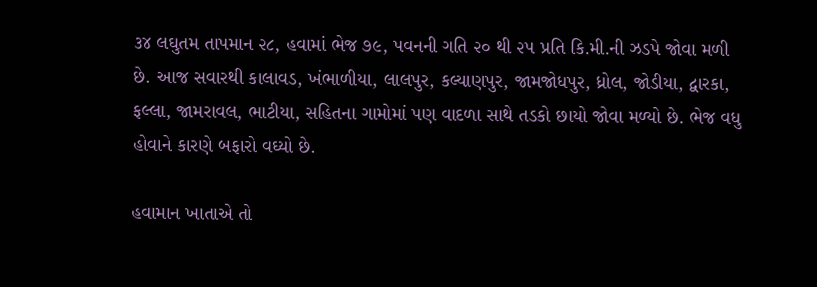૩૪ લઘુતમ તાપમાન ૨૮, હવામાં ભેજ ૭૯, પવનની ગતિ ૨૦ થી ૨૫ પ્રતિ કિ.મી.ની ઝડપે જોવા મળી છે. આજ સવારથી કાલાવડ, ખંભાળીયા, લાલપુર, કલ્યાણપુર, જામજોધપુર, ધ્રોલ, જોડીયા, દ્વારકા, ફલ્લા, જામરાવલ, ભાટીયા, સહિતના ગામોમાં પણ વાદળા સાથે તડકો છાયો જોવા મળ્યો છે. ભેજ વધુ હોવાને કારણે બફારો વઘ્યો છે.

હવામાન ખાતાએ તો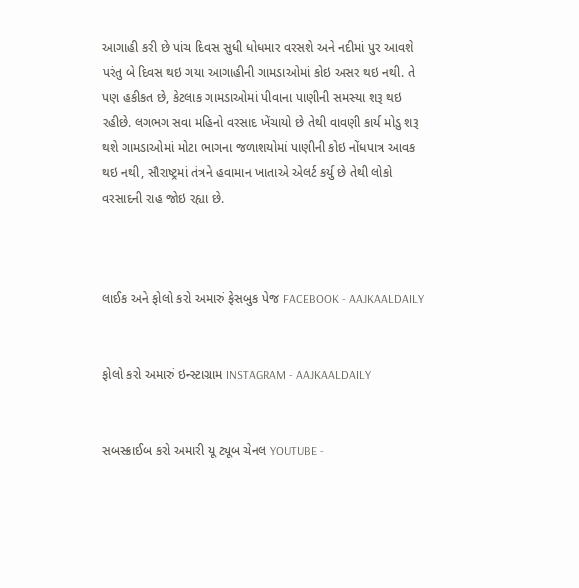આગાહી કરી છે પાંચ દિવસ સુધી ધોધમાર વરસશે અને નદીમાં પુર આવશે પરંતુ બે દિવસ થઇ ગયા આગાહીની ગામડાઓમાં કોઇ અસર થઇ નથી. તે પણ હકીકત છે, કેટલાક ગામડાઓમાં પીવાના પાણીની સમસ્યા શરૂ થઇ રહીછે. લગભગ સવા મહિનો વરસાદ ખેંચાયો છે તેથી વાવણી કાર્ય મોડુ શરૂ થશે ગામડાઓમાં મોટા ભાગના જળાશયોમાં પાણીની કોઇ નોંધપાત્ર આવક થઇ નથી, સૌરાષ્ટ્રમાં તંત્રને હવામાન ખાતાએ એલર્ટ કર્યુ છે તેથી લોકો વરસાદની રાહ જોઇ રહ્યા છે.



લાઈક અને ફોલો કરો અમારું ફેસબુક પેજ FACEBOOK - AAJKAALDAILY


ફોલો કરો અમારું ઇન્સ્ટાગ્રામ INSTAGRAM - AAJKAALDAILY


સબસ્ક્રાઈબ કરો અમારી યૂ ટ્યૂબ ચેનલ YOUTUBE -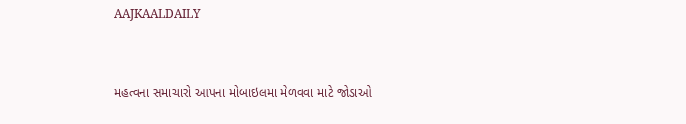AAJKAALDAILY


મહત્વના સમાચારો આપના મોબાઇલમા મેળવવા માટે જોડાઓ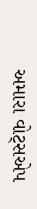અમારા વોટ્સએપ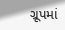ગ્રૂપમાં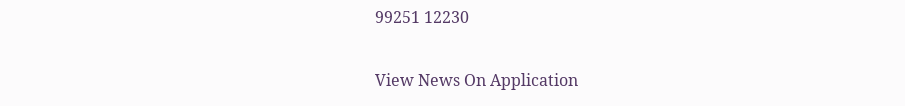99251 12230

View News On Application